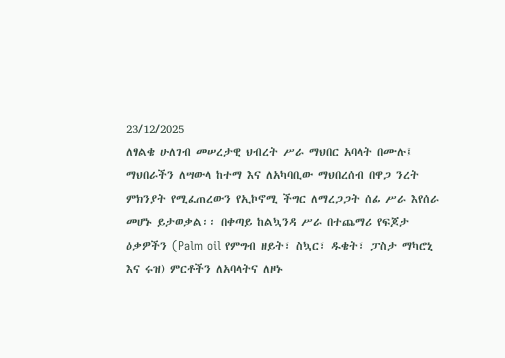23/12/2025
ለፃልቄ ሁለገብ መሠረታዊ ህብረት ሥራ ማህበር አባላት በሙሉ፤
ማህበራችን ለሣውላ ከተማ እና ለአካባቢው ማህበረሰብ በዋጋ ንረት ምክንያት የሚፈጠረውን የኢኮኖሚ ችግር ለማረጋጋት ሰፊ ሥራ እየሰራ መሆኑ ይታወቃል፡፡ በቀጣይ ከልኳንዳ ሥራ በተጨማሪ የፍጆታ ዕቃዎችን (Palm oil የምግብ ዘይት፣ ስኳር፣ ዱቄት፣ ፓስታ ማካሮኒ እና ሩዝ) ምርቶችን ለአባላትና ለዞኑ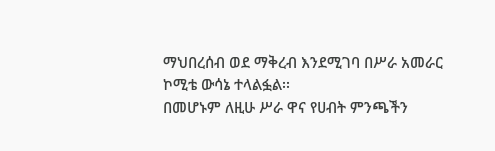ማህበረሰብ ወደ ማቅረብ እንደሚገባ በሥራ አመራር ኮሚቴ ውሳኔ ተላልፏል፡፡
በመሆኑም ለዚሁ ሥራ ዋና የሀብት ምንጫችን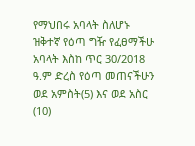የማህበሩ አባላት ስለሆኑ ዝቅተኛ የዕጣ ግዥ የፈፀማችሁ አባላት እስከ ጥር 30/2018 ዓ.ም ድረስ የዕጣ መጠናችሁን ወደ አምስት(5) እና ወደ አስር (10)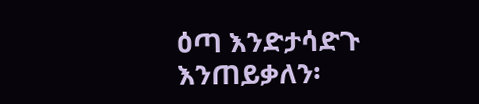ዕጣ እንድታሳድጉ እንጠይቃለን፡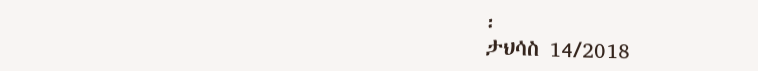፡
ታህሳስ 14/2018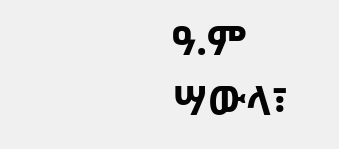ዓ.ም
ሣውላ፣